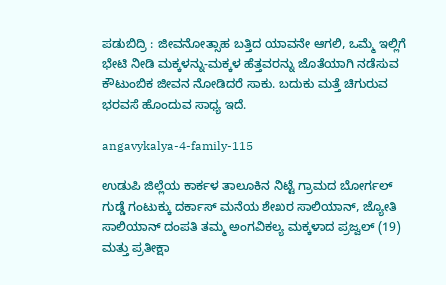ಪಡುಬಿದ್ರಿ : ಜೀವನೋತ್ಸಾಹ ಬತ್ತಿದ ಯಾವನೇ ಆಗಲಿ, ಒಮ್ಮೆ ಇಲ್ಲಿಗೆ ಭೇಟಿ ನೀಡಿ ಮಕ್ಕಳನ್ನು-ಮಕ್ಕಳ ಹೆತ್ತವರನ್ನು ಜೊತೆಯಾಗಿ ನಡೆಸುವ ಕೌಟುಂಬಿಕ ಜೀವನ ನೋಡಿದರೆ ಸಾಕು. ಬದುಕು ಮತ್ತೆ ಚಿಗುರುವ ಭರವಸೆ ಹೊಂದುವ ಸಾಧ್ಯ ಇದೆ.

angavykalya-4-family-115

ಉಡುಪಿ ಜಿಲ್ಲೆಯ ಕಾರ್ಕಳ ತಾಲೂಕಿನ ನಿಟ್ಟೆ ಗ್ರಾಮದ ಬೋರ್ಗಲ್ ಗುಡ್ಡೆ ಗಂಟುಕ್ಕು ದರ್ಕಾಸ್ ಮನೆಯ ಶೇಖರ ಸಾಲಿಯಾನ್, ಜ್ಯೋತಿ ಸಾಲಿಯಾನ್ ದಂಪತಿ ತಮ್ಮ ಅಂಗವಿಕಲ್ಯ ಮಕ್ಕಳಾದ ಪ್ರಜ್ವಲ್ (19) ಮತ್ತು ಪ್ರತೀಕ್ಷಾ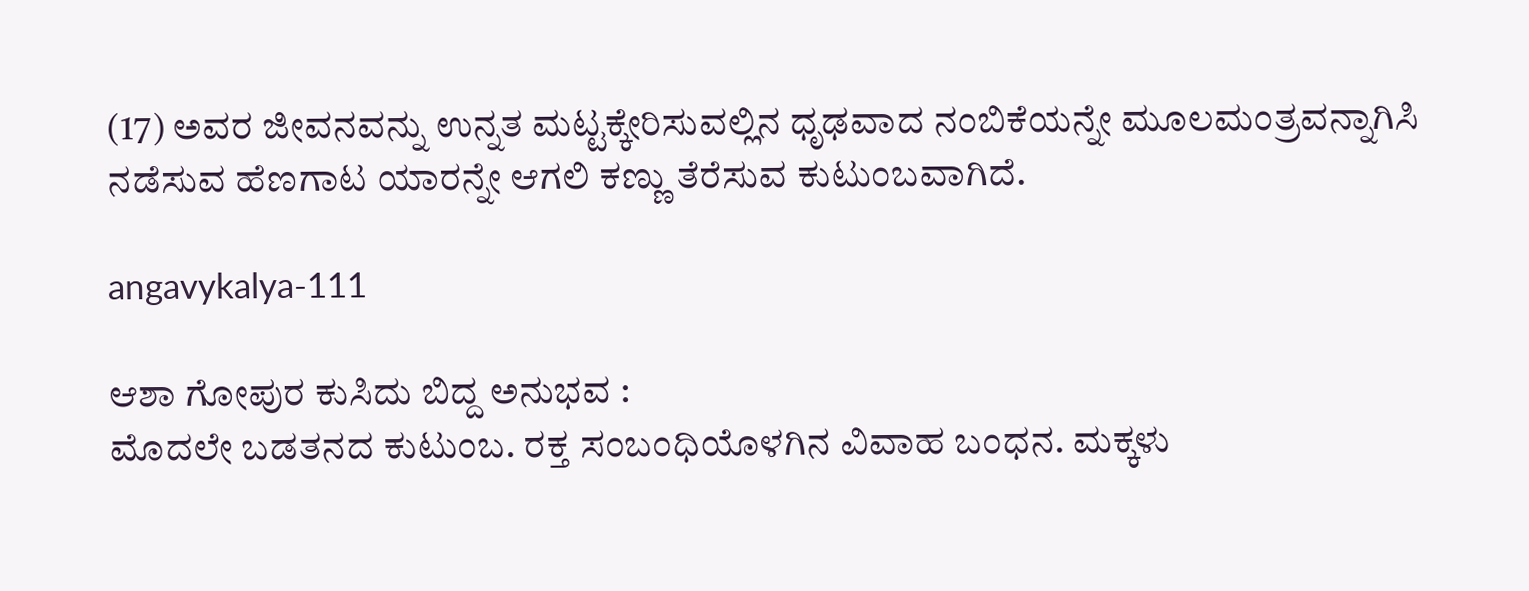(17) ಅವರ ಜೀವನವನ್ನು ಉನ್ನತ ಮಟ್ಟಕ್ಕೇರಿಸುವಲ್ಲಿನ ಧೃಢವಾದ ನಂಬಿಕೆಯನ್ನೇ ಮೂಲಮಂತ್ರವನ್ನಾಗಿಸಿ ನಡೆಸುವ ಹೆಣಗಾಟ ಯಾರನ್ನೇ ಆಗಲಿ ಕಣ್ಣು ತೆರೆಸುವ ಕುಟುಂಬವಾಗಿದೆ.

angavykalya-111

ಆಶಾ ಗೋಪುರ ಕುಸಿದು ಬಿದ್ದ ಅನುಭವ :
ಮೊದಲೇ ಬಡತನದ ಕುಟುಂಬ. ರಕ್ತ ಸಂಬಂಧಿಯೊಳಗಿನ ವಿವಾಹ ಬಂಧನ. ಮಕ್ಕಳು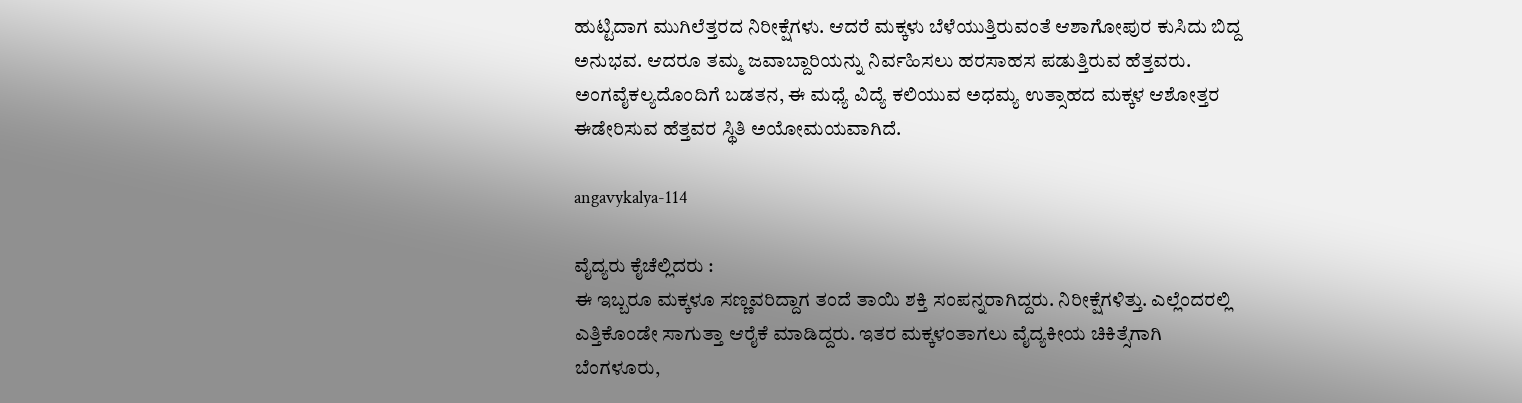ಹುಟ್ಟಿದಾಗ ಮುಗಿಲೆತ್ತರದ ನಿರೀಕ್ಷೆಗಳು. ಆದರೆ ಮಕ್ಕಳು ಬೆಳೆಯುತ್ತಿರುವಂತೆ ಆಶಾಗೋಪುರ ಕುಸಿದು ಬಿದ್ದ ಅನುಭವ. ಆದರೂ ತಮ್ಮ ಜವಾಬ್ದಾರಿಯನ್ನು ನಿರ್ವಹಿಸಲು ಹರಸಾಹಸ ಪಡುತ್ತಿರುವ ಹೆತ್ತವರು. ಅಂಗವೈಕಲ್ಯದೊಂದಿಗೆ ಬಡತನ, ಈ ಮಧ್ಯೆ ವಿದ್ಯೆ ಕಲಿಯುವ ಅಧಮ್ಯ ಉತ್ಸಾಹದ ಮಕ್ಕಳ ಆಶೋತ್ತರ ಈಡೇರಿಸುವ ಹೆತ್ತವರ ಸ್ಥಿತಿ ಅಯೋಮಯವಾಗಿದೆ.

angavykalya-114

ವೈದ್ಯರು ಕೈಚೆಲ್ಲಿದರು :
ಈ ಇಬ್ಬರೂ ಮಕ್ಕಳೂ ಸಣ್ಣವರಿದ್ದಾಗ ತಂದೆ ತಾಯಿ ಶಕ್ತಿ ಸಂಪನ್ನರಾಗಿದ್ದರು. ನಿರೀಕ್ಷೆಗಳಿತ್ತು. ಎಲ್ಲೆಂದರಲ್ಲಿ ಎತ್ತಿಕೊಂಡೇ ಸಾಗುತ್ತಾ ಆರೈಕೆ ಮಾಡಿದ್ದರು. ಇತರ ಮಕ್ಕಳಂತಾಗಲು ವೈದ್ಯಕೀಯ ಚಿಕಿತ್ಸೆಗಾಗಿ ಬೆಂಗಳೂರು,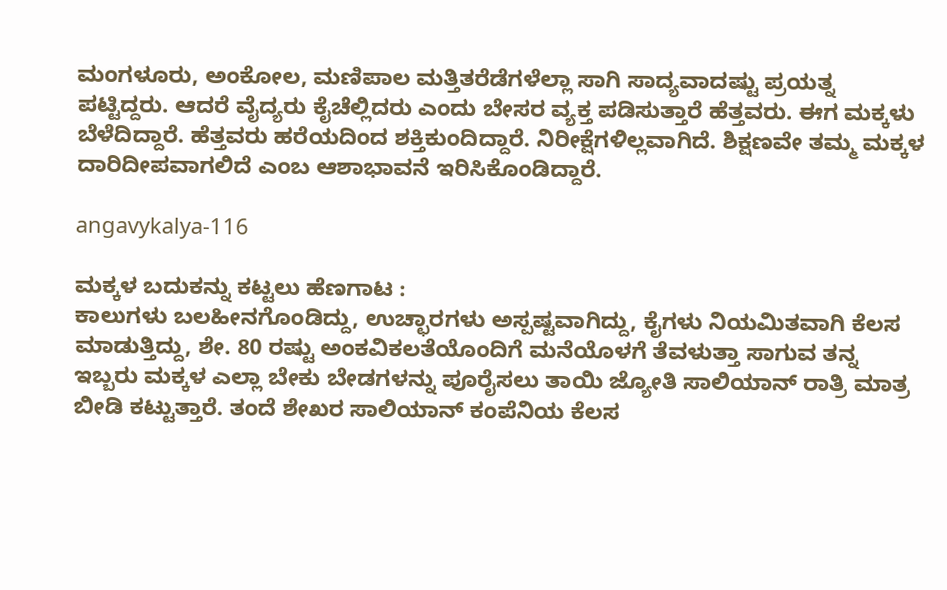ಮಂಗಳೂರು, ಅಂಕೋಲ, ಮಣಿಪಾಲ ಮತ್ತಿತರೆಡೆಗಳೆಲ್ಲಾ ಸಾಗಿ ಸಾದ್ಯವಾದಷ್ಟು ಪ್ರಯತ್ನ ಪಟ್ಟಿದ್ದರು. ಆದರೆ ವೈದ್ಯರು ಕೈಚೆಲ್ಲಿದರು ಎಂದು ಬೇಸರ ವ್ಯಕ್ತ ಪಡಿಸುತ್ತಾರೆ ಹೆತ್ತವರು. ಈಗ ಮಕ್ಕಳು ಬೆಳೆದಿದ್ದಾರೆ. ಹೆತ್ತವರು ಹರೆಯದಿಂದ ಶಕ್ತಿಕುಂದಿದ್ದಾರೆ. ನಿರೀಕ್ಷೆಗಳಿಲ್ಲವಾಗಿದೆ. ಶಿಕ್ಷಣವೇ ತಮ್ಮ ಮಕ್ಕಳ ದಾರಿದೀಪವಾಗಲಿದೆ ಎಂಬ ಆಶಾಭಾವನೆ ಇರಿಸಿಕೊಂಡಿದ್ದಾರೆ.

angavykalya-116

ಮಕ್ಕಳ ಬದುಕನ್ನು ಕಟ್ಟಲು ಹೆಣಗಾಟ :
ಕಾಲುಗಳು ಬಲಹೀನಗೊಂಡಿದ್ದು, ಉಚ್ಛಾರಗಳು ಅಸ್ಪಷ್ಟವಾಗಿದ್ದು, ಕೈಗಳು ನಿಯಮಿತವಾಗಿ ಕೆಲಸ ಮಾಡುತ್ತಿದ್ದು, ಶೇ. 80 ರಷ್ಟು ಅಂಕವಿಕಲತೆಯೊಂದಿಗೆ ಮನೆಯೊಳಗೆ ತೆವಳುತ್ತಾ ಸಾಗುವ ತನ್ನ ಇಬ್ಬರು ಮಕ್ಕಳ ಎಲ್ಲಾ ಬೇಕು ಬೇಡಗಳನ್ನು ಪೂರೈಸಲು ತಾಯಿ ಜ್ಯೋತಿ ಸಾಲಿಯಾನ್ ರಾತ್ರಿ ಮಾತ್ರ ಬೀಡಿ ಕಟ್ಟುತ್ತಾರೆ. ತಂದೆ ಶೇಖರ ಸಾಲಿಯಾನ್ ಕಂಪೆನಿಯ ಕೆಲಸ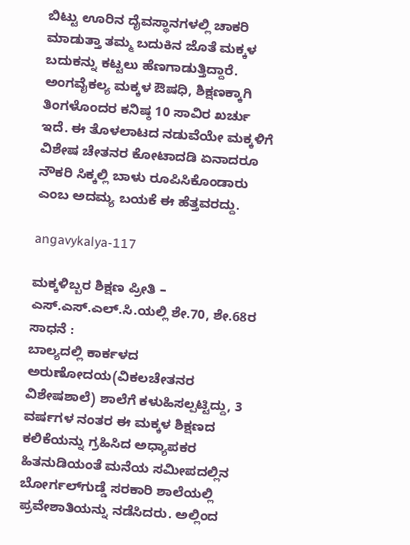ಬಿಟ್ಟು ಊರಿನ ದೈವಸ್ಥಾನಗಳಲ್ಲಿ ಚಾಕರಿ ಮಾಡುತ್ತಾ ತಮ್ಮ ಬದುಕಿನ ಜೊತೆ ಮಕ್ಕಳ ಬದುಕನ್ನು ಕಟ್ಟಲು ಹೆಣಗಾಡುತ್ತಿದ್ದಾರೆ. ಅಂಗವೈಕಲ್ಯ ಮಕ್ಕಳ ಔಷಧಿ, ಶಿಕ್ಷಣಕ್ಕಾಗಿ ತಿಂಗಳೊಂದರ ಕನಿಷ್ಠ 10 ಸಾವಿರ ಖರ್ಚು ಇದೆ. ಈ ತೊಳಲಾಟದ ನಡುವೆಯೇ ಮಕ್ಕಳಿಗೆ ವಿಶೇಷ ಚೇತನರ ಕೋಟಾದಡಿ ಏನಾದರೂ ನೌಕರಿ ಸಿಕ್ಕಲ್ಲಿ ಬಾಳು ರೂಪಿಸಿಕೊಂಡಾರು ಎಂಬ ಅದಮ್ಯ ಬಯಕೆ ಈ ಹೆತ್ತವರದ್ದು.

angavykalya-117

ಮಕ್ಕಳಿಬ್ಬರ ಶಿಕ್ಷಣ ಪ್ರೀತಿ – ಎಸ್.ಎಸ್.ಎಲ್.ಸಿ.ಯಲ್ಲಿ ಶೇ.70, ಶೇ.68ರ ಸಾಧನೆ :
ಬಾಲ್ಯದಲ್ಲಿ ಕಾರ್ಕಳದ ಅರುಣೋದಯ(ವಿಕಲಚೇತನರ ವಿಶೇಷಶಾಲೆ) ಶಾಲೆಗೆ ಕಳುಹಿಸಲ್ಪಟ್ಟಿದ್ದು, 3 ವರ್ಷಗಳ ನಂತರ ಈ ಮಕ್ಕಳ ಶಿಕ್ಷಣದ ಕಲಿಕೆಯನ್ನು ಗ್ರಹಿಸಿದ ಅಧ್ಯಾಪಕರ ಹಿತನುಡಿಯಂತೆ ಮನೆಯ ಸಮೀಪದಲ್ಲಿನ ಬೋರ್ಗಲ್‍ಗುಡ್ಡೆ ಸರಕಾರಿ ಶಾಲೆಯಲ್ಲಿ ಪ್ರವೇಶಾತಿಯನ್ನು ನಡೆಸಿದರು. ಅಲ್ಲಿಂದ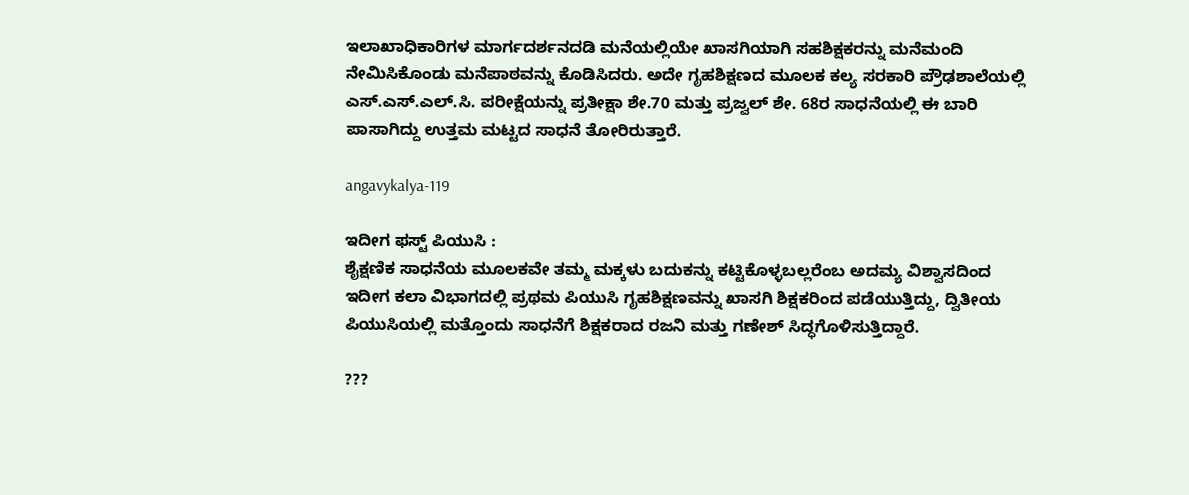ಇಲಾಖಾಧಿಕಾರಿಗಳ ಮಾರ್ಗದರ್ಶನದಡಿ ಮನೆಯಲ್ಲಿಯೇ ಖಾಸಗಿಯಾಗಿ ಸಹಶಿಕ್ಷಕರನ್ನು ಮನೆಮಂದಿ ನೇಮಿಸಿಕೊಂಡು ಮನೆಪಾಠವನ್ನು ಕೊಡಿಸಿದರು. ಅದೇ ಗೃಹಶಿಕ್ಷಣದ ಮೂಲಕ ಕಲ್ಯ ಸರಕಾರಿ ಪ್ರೌಢಶಾಲೆಯಲ್ಲಿ ಎಸ್.ಎಸ್.ಎಲ್.ಸಿ. ಪರೀಕ್ಷೆಯನ್ನು ಪ್ರತೀಕ್ಷಾ ಶೇ.70 ಮತ್ತು ಪ್ರಜ್ವಲ್ ಶೇ. 68ರ ಸಾಧನೆಯಲ್ಲಿ ಈ ಬಾರಿ ಪಾಸಾಗಿದ್ದು ಉತ್ತಮ ಮಟ್ಟದ ಸಾಧನೆ ತೋರಿರುತ್ತಾರೆ.

angavykalya-119

ಇದೀಗ ಫಸ್ಟ್ ಪಿಯುಸಿ :
ಶೈಕ್ಷಣಿಕ ಸಾಧನೆಯ ಮೂಲಕವೇ ತಮ್ಮ ಮಕ್ಕಳು ಬದುಕನ್ನು ಕಟ್ಟಿಕೊಳ್ಳಬಲ್ಲರೆಂಬ ಅದಮ್ಯ ವಿಶ್ವಾಸದಿಂದ ಇದೀಗ ಕಲಾ ವಿಭಾಗದಲ್ಲಿ ಪ್ರಥಮ ಪಿಯುಸಿ ಗೃಹಶಿಕ್ಷಣವನ್ನು ಖಾಸಗಿ ಶಿಕ್ಷಕರಿಂದ ಪಡೆಯುತ್ತಿದ್ದು, ದ್ವಿತೀಯ ಪಿಯುಸಿಯಲ್ಲಿ ಮತ್ತೊಂದು ಸಾಧನೆಗೆ ಶಿಕ್ಷಕರಾದ ರಜನಿ ಮತ್ತು ಗಣೇಶ್ ಸಿದ್ಧಗೊಳಿಸುತ್ತಿದ್ದಾರೆ.

???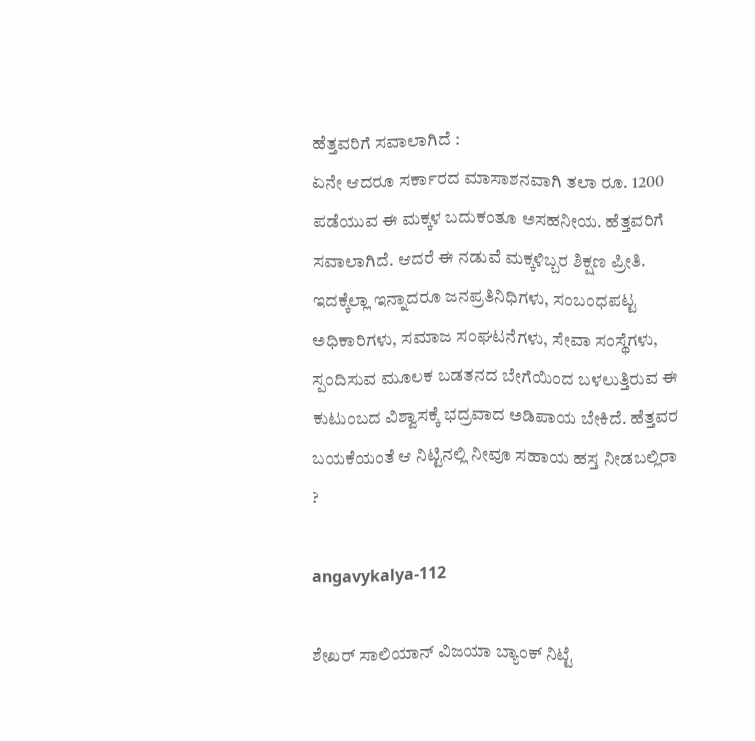ಹೆತ್ತವರಿಗೆ ಸವಾಲಾಗಿದೆ :
ಏನೇ ಆದರೂ ಸರ್ಕಾರದ ಮಾಸಾಶನವಾಗಿ ತಲಾ ರೂ. 1200 ಪಡೆಯುವ ಈ ಮಕ್ಕಳ ಬದುಕಂತೂ ಅಸಹನೀಯ. ಹೆತ್ತವರಿಗೆ ಸವಾಲಾಗಿದೆ. ಆದರೆ ಈ ನಡುವೆ ಮಕ್ಕಳಿಬ್ಬರ ಶಿಕ್ಷಣ ಪ್ರೀತಿ. ಇದಕ್ಕೆಲ್ಲಾ ಇನ್ನಾದರೂ ಜನಪ್ರತಿನಿಧಿಗಳು, ಸಂಬಂಧಪಟ್ಟ ಅಧಿಕಾರಿಗಳು, ಸಮಾಜ ಸಂಘಟನೆಗಳು, ಸೇವಾ ಸಂಸ್ಥೆಗಳು, ಸ್ಪಂದಿಸುವ ಮೂಲಕ ಬಡತನದ ಬೇಗೆಯಿಂದ ಬಳಲುತ್ತಿರುವ ಈ ಕುಟುಂಬದ ವಿಶ್ವಾಸಕ್ಕೆ ಭದ್ರವಾದ ಅಡಿಪಾಯ ಬೇಕಿದೆ. ಹೆತ್ತವರ ಬಯಕೆಯಂತೆ ಆ ನಿಟ್ಟಿನಲ್ಲಿ ನೀವೂ ಸಹಾಯ ಹಸ್ತ ನೀಡಬಲ್ಲಿರಾ ?

angavykalya-112

ಶೇಖರ್ ಸಾಲಿಯಾನ್ ವಿಜಯಾ ಬ್ಯಾಂಕ್ ನಿಟ್ಟೆ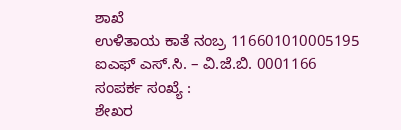ಶಾಖೆ
ಉಳಿತಾಯ ಕಾತೆ ನಂಬ್ರ 116601010005195
ಐಎಫ್ ಎಸ್.ಸಿ. – ವಿ.ಜೆ.ಬಿ. 0001166
ಸಂಪರ್ಕ ಸಂಖ್ಯೆ :
ಶೇಖರ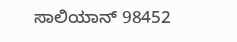ಸಾಲಿಯಾನ್ 98452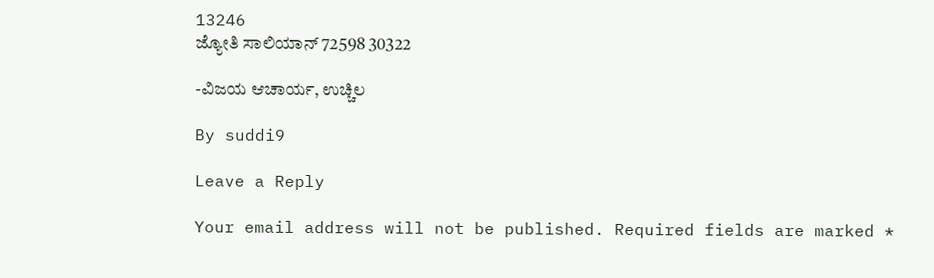13246
ಜ್ಯೋತಿ ಸಾಲಿಯಾನ್ 72598 30322

-ವಿಜಯ ಆಚಾರ್ಯ, ಉಚ್ಚಿಲ

By suddi9

Leave a Reply

Your email address will not be published. Required fields are marked *